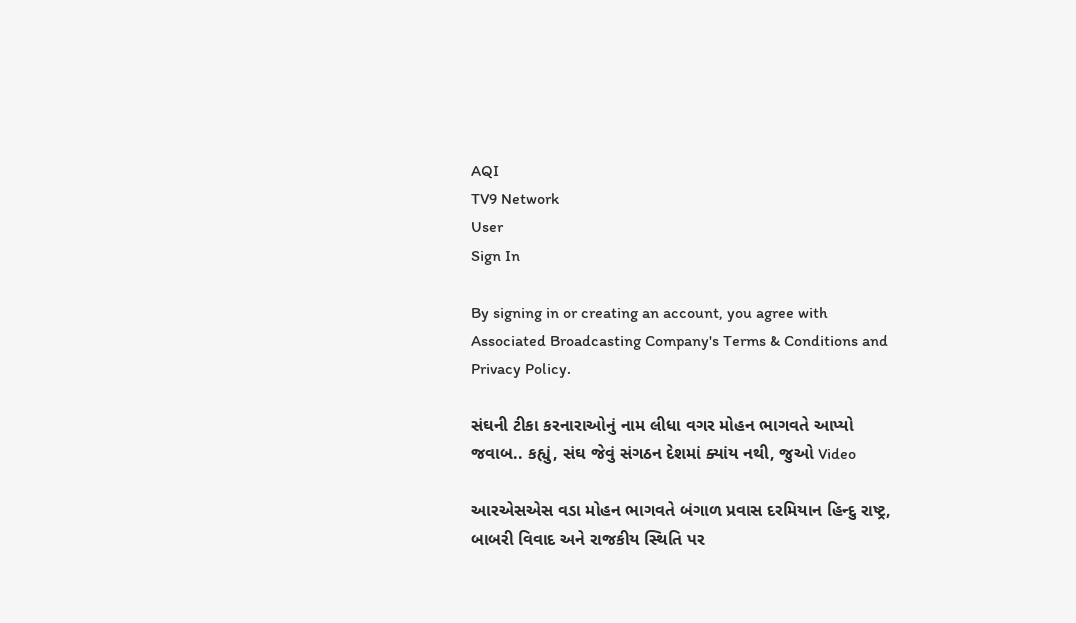AQI
TV9 Network
User
Sign In

By signing in or creating an account, you agree with Associated Broadcasting Company's Terms & Conditions and Privacy Policy.

સંઘની ટીકા કરનારાઓનું નામ લીધા વગર મોહન ભાગવતે આપ્યો જવાબ.. કહ્યું, સંઘ જેવું સંગઠન દેશમાં ક્યાંય નથી, જુઓ Video

આરએસએસ વડા મોહન ભાગવતે બંગાળ પ્રવાસ દરમિયાન હિન્દુ રાષ્ટ્ર, બાબરી વિવાદ અને રાજકીય સ્થિતિ પર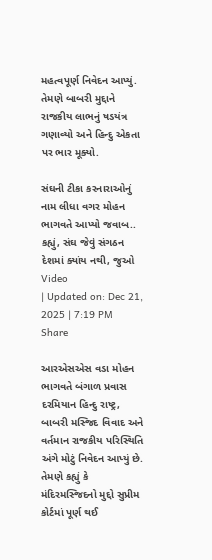મહત્વપૂર્ણ નિવેદન આપ્યું. તેમણે બાબરી મુદ્દાને રાજકીય લાભનું ષડયંત્ર ગણાવ્યો અને હિન્દુ એકતા પર ભાર મૂક્યો.

સંઘની ટીકા કરનારાઓનું નામ લીધા વગર મોહન ભાગવતે આપ્યો જવાબ.. કહ્યું, સંઘ જેવું સંગઠન દેશમાં ક્યાંય નથી, જુઓ Video
| Updated on: Dec 21, 2025 | 7:19 PM
Share

આરએસએસ વડા મોહન ભાગવતે બંગાળ પ્રવાસ દરમિયાન હિન્દુ રાષ્ટ્ર, બાબરી મસ્જિદ વિવાદ અને વર્તમાન રાજકીય પરિસ્થિતિ અંગે મોટું નિવેદન આપ્યું છે. તેમણે કહ્યું કે મંદિરમસ્જિદનો મુદ્દો સુપ્રીમ કોર્ટમાં પૂર્ણ થઈ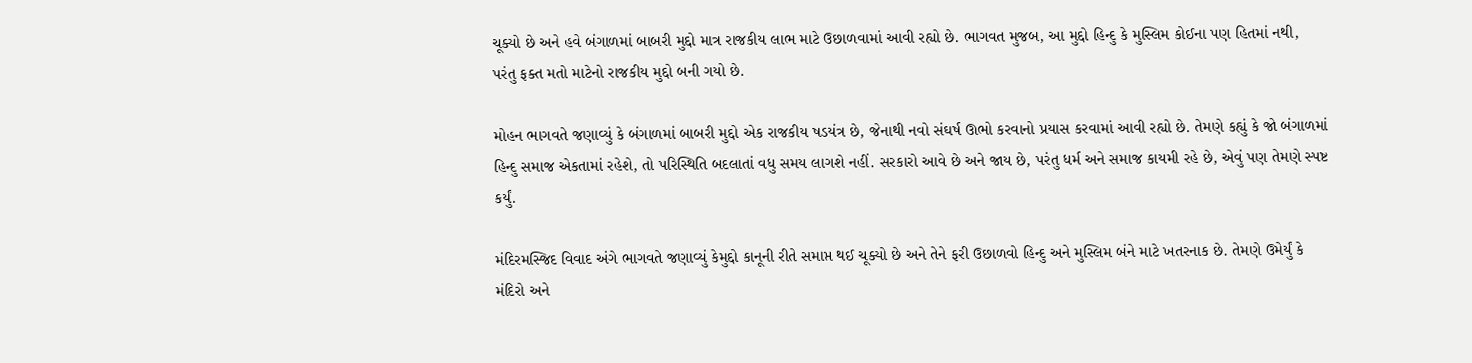ચૂક્યો છે અને હવે બંગાળમાં બાબરી મુદ્દો માત્ર રાજકીય લાભ માટે ઉછાળવામાં આવી રહ્યો છે. ભાગવત મુજબ, આ મુદ્દો હિન્દુ કે મુસ્લિમ કોઈના પણ હિતમાં નથી, પરંતુ ફક્ત મતો માટેનો રાજકીય મુદ્દો બની ગયો છે.

મોહન ભાગવતે જણાવ્યું કે બંગાળમાં બાબરી મુદ્દો એક રાજકીય ષડયંત્ર છે, જેનાથી નવો સંઘર્ષ ઊભો કરવાનો પ્રયાસ કરવામાં આવી રહ્યો છે. તેમણે કહ્યું કે જો બંગાળમાં હિન્દુ સમાજ એકતામાં રહેશે, તો પરિસ્થિતિ બદલાતાં વધુ સમય લાગશે નહીં. સરકારો આવે છે અને જાય છે, પરંતુ ધર્મ અને સમાજ કાયમી રહે છે, એવું પણ તેમણે સ્પષ્ટ કર્યું.

મંદિરમસ્જિદ વિવાદ અંગે ભાગવતે જણાવ્યું કેમુદ્દો કાનૂની રીતે સમાપ્ત થઈ ચૂક્યો છે અને તેને ફરી ઉછાળવો હિન્દુ અને મુસ્લિમ બંને માટે ખતરનાક છે. તેમણે ઉમેર્યું કે મંદિરો અને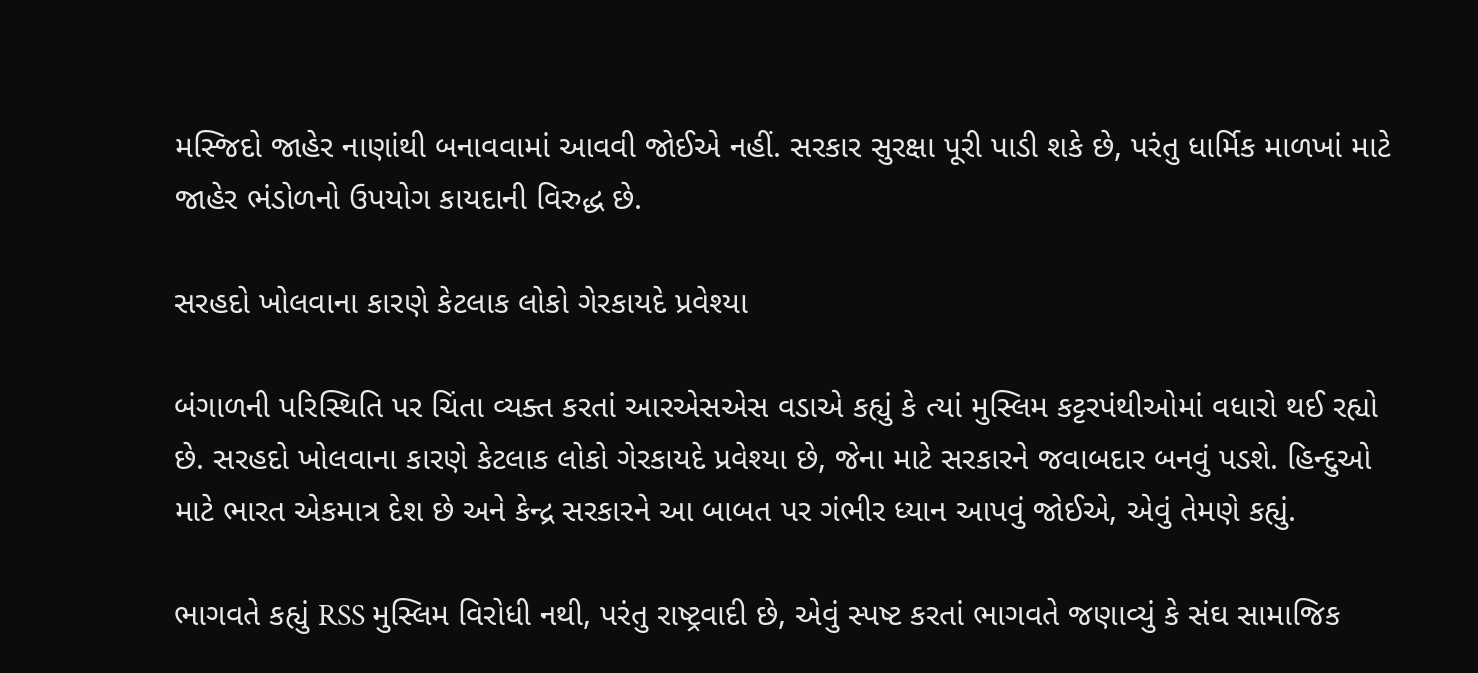મસ્જિદો જાહેર નાણાંથી બનાવવામાં આવવી જોઈએ નહીં. સરકાર સુરક્ષા પૂરી પાડી શકે છે, પરંતુ ધાર્મિક માળખાં માટે જાહેર ભંડોળનો ઉપયોગ કાયદાની વિરુદ્ધ છે.

સરહદો ખોલવાના કારણે કેટલાક લોકો ગેરકાયદે પ્રવેશ્યા

બંગાળની પરિસ્થિતિ પર ચિંતા વ્યક્ત કરતાં આરએસએસ વડાએ કહ્યું કે ત્યાં મુસ્લિમ કટ્ટરપંથીઓમાં વધારો થઈ રહ્યો છે. સરહદો ખોલવાના કારણે કેટલાક લોકો ગેરકાયદે પ્રવેશ્યા છે, જેના માટે સરકારને જવાબદાર બનવું પડશે. હિન્દુઓ માટે ભારત એકમાત્ર દેશ છે અને કેન્દ્ર સરકારને આ બાબત પર ગંભીર ધ્યાન આપવું જોઈએ, એવું તેમણે કહ્યું.

ભાગવતે કહ્યું RSS મુસ્લિમ વિરોધી નથી, પરંતુ રાષ્ટ્રવાદી છે, એવું સ્પષ્ટ કરતાં ભાગવતે જણાવ્યું કે સંઘ સામાજિક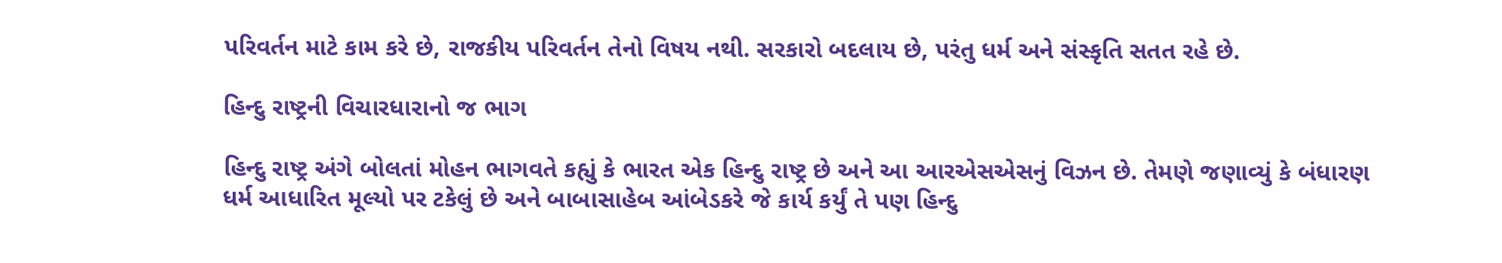પરિવર્તન માટે કામ કરે છે, રાજકીય પરિવર્તન તેનો વિષય નથી. સરકારો બદલાય છે, પરંતુ ધર્મ અને સંસ્કૃતિ સતત રહે છે.

હિન્દુ રાષ્ટ્રની વિચારધારાનો જ ભાગ

હિન્દુ રાષ્ટ્ર અંગે બોલતાં મોહન ભાગવતે કહ્યું કે ભારત એક હિન્દુ રાષ્ટ્ર છે અને આ આરએસએસનું વિઝન છે. તેમણે જણાવ્યું કે બંધારણ ધર્મ આધારિત મૂલ્યો પર ટકેલું છે અને બાબાસાહેબ આંબેડકરે જે કાર્ય કર્યું તે પણ હિન્દુ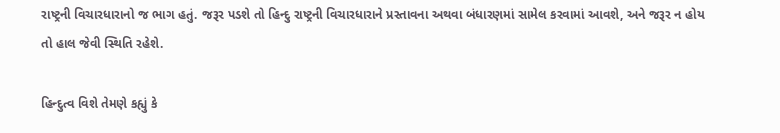રાષ્ટ્રની વિચારધારાનો જ ભાગ હતું. જરૂર પડશે તો હિન્દુ રાષ્ટ્રની વિચારધારાને પ્રસ્તાવના અથવા બંધારણમાં સામેલ કરવામાં આવશે, અને જરૂર ન હોય તો હાલ જેવી સ્થિતિ રહેશે.

હિન્દુત્વ વિશે તેમણે કહ્યું કે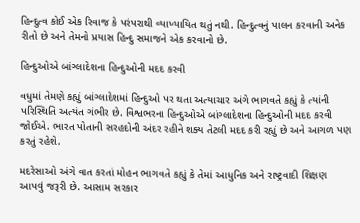હિન્દુત્વ કોઈ એક રિવાજ કે પરંપરાથી વ્યાખ્યાયિત થતું નથી. હિન્દુત્વનું પાલન કરવાની અનેક રીતો છે અને તેમનો પ્રયાસ હિન્દુ સમાજને એક કરવાનો છે.

હિન્દુઓએ બાંગ્લાદેશના હિન્દુઓની મદદ કરવી

વધુમાં તેમણે કહ્યું બાંગ્લાદેશમાં હિન્દુઓ પર થતા અત્યાચાર અંગે ભાગવતે કહ્યું કે ત્યાંની પરિસ્થિતિ અત્યંત ગંભીર છે. વિશ્વભરના હિન્દુઓએ બાંગ્લાદેશના હિન્દુઓની મદદ કરવી જોઈએ. ભારત પોતાની સરહદોની અંદર રહીને શક્ય તેટલી મદદ કરી રહ્યું છે અને આગળ પણ કરતું રહેશે.

મદરેસાઓ અંગે વાત કરતાં મોહન ભાગવતે કહ્યું કે તેમાં આધુનિક અને રાષ્ટ્રવાદી શિક્ષણ આપવું જરૂરી છે. આસામ સરકાર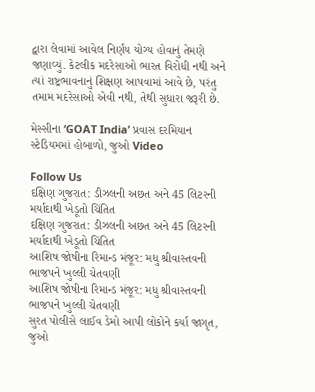દ્વારા લેવામાં આવેલ નિર્ણય યોગ્ય હોવાનું તેમણે જણાવ્યું. કેટલીક મદરેસાઓ ભારત વિરોધી નથી અને ત્યાં રાષ્ટ્રભાવનાનું શિક્ષણ આપવામાં આવે છે, પરંતુ તમામ મદરેસાઓ એવી નથી, તેથી સુધારા જરૂરી છે.

મેસ્સીના ‘GOAT India’ પ્રવાસ દરમિયાન સ્ટેડિયમમાં હોબાળો, જુઓ Video

Follow Us
દક્ષિણ ગુજરાત: ડીઝલની અછત અને 45 લિટરની મર્યાદાથી ખેડૂતો ચિંતિત
દક્ષિણ ગુજરાત: ડીઝલની અછત અને 45 લિટરની મર્યાદાથી ખેડૂતો ચિંતિત
આશિષ જોષીના રિમાન્ડ મંજૂર: મધુ શ્રીવાસ્તવની ભાજપને ખુલ્લી ચેતવણી
આશિષ જોષીના રિમાન્ડ મંજૂર: મધુ શ્રીવાસ્તવની ભાજપને ખુલ્લી ચેતવણી
સુરત પોલીસે લાઈવ ડેમો આપી લોકોને કર્યા જાગૃત, જુઓ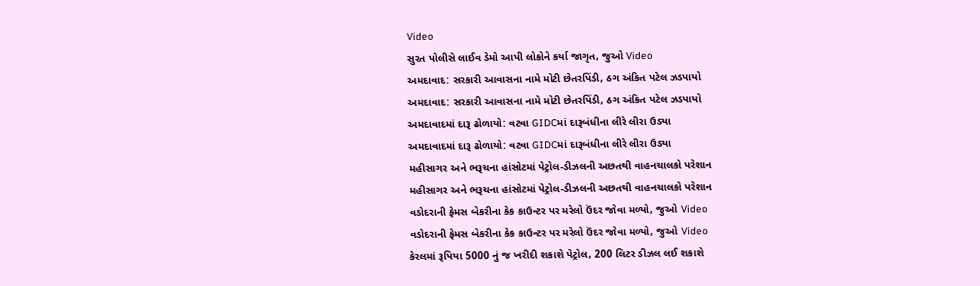Video
સુરત પોલીસે લાઈવ ડેમો આપી લોકોને કર્યા જાગૃત, જુઓ Video
અમદાવાદ: સરકારી આવાસના નામે મોટી છેતરપિંડી, ઠગ અંકિત પટેલ ઝડપાયો
અમદાવાદ: સરકારી આવાસના નામે મોટી છેતરપિંડી, ઠગ અંકિત પટેલ ઝડપાયો
અમદાવાદમાં દારૂ ઢોળાયો: વટવા GIDCમાં દારૂબંધીના લીરે લીરા ઉડ્યા
અમદાવાદમાં દારૂ ઢોળાયો: વટવા GIDCમાં દારૂબંધીના લીરે લીરા ઉડ્યા
મહીસાગર અને ભરૂચના હાંસોટમાં પેટ્રોલ-ડીઝલની અછતથી વાહનચાલકો પરેશાન
મહીસાગર અને ભરૂચના હાંસોટમાં પેટ્રોલ-ડીઝલની અછતથી વાહનચાલકો પરેશાન
વડોદરાની ફેમસ બેકરીના કેક કાઉન્ટર પર મરેલો ઉંદર જોવા મળ્યો, જુઓ Video
વડોદરાની ફેમસ બેકરીના કેક કાઉન્ટર પર મરેલો ઉંદર જોવા મળ્યો, જુઓ Video
કેરલમાં રૂપિયા 5000 નું જ ખરીદી શકાશે પેટ્રોલ, 200 લિટર ડીઝલ લઈ શકાશે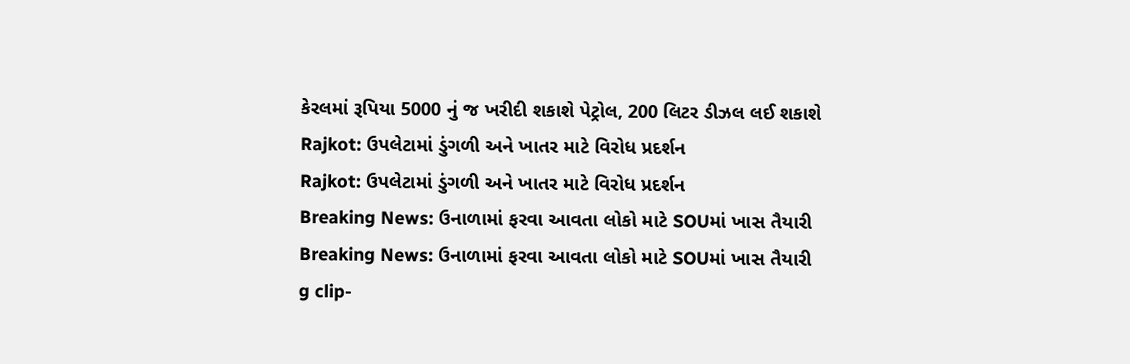કેરલમાં રૂપિયા 5000 નું જ ખરીદી શકાશે પેટ્રોલ, 200 લિટર ડીઝલ લઈ શકાશે
Rajkot: ઉપલેટામાં ડુંગળી અને ખાતર માટે વિરોધ પ્રદર્શન
Rajkot: ઉપલેટામાં ડુંગળી અને ખાતર માટે વિરોધ પ્રદર્શન
Breaking News: ઉનાળામાં ફરવા આવતા લોકો માટે SOUમાં ખાસ તૈયારી
Breaking News: ઉનાળામાં ફરવા આવતા લોકો માટે SOUમાં ખાસ તૈયારી
g clip-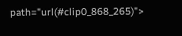path="url(#clip0_868_265)">